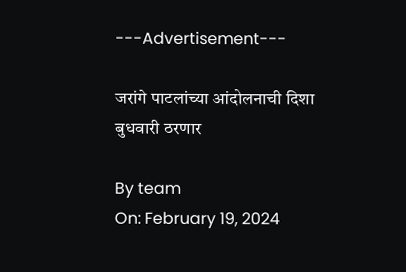---Advertisement---

जरांगे पाटलांच्या आंदोलनाची दिशा बुधवारी ठरणार

By team
On: February 19, 2024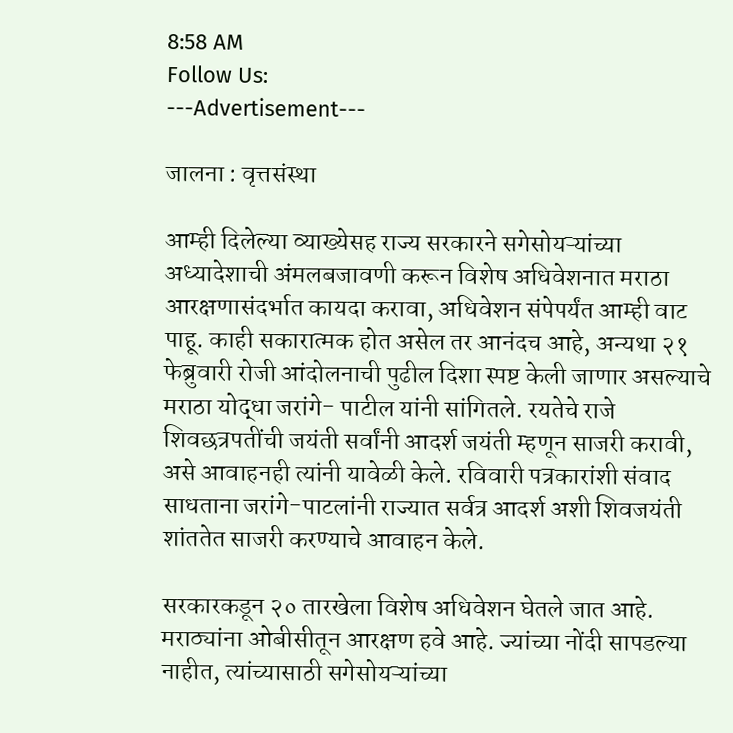8:58 AM
Follow Us:
---Advertisement---

जालना : वृत्तसंस्था

आम्ही दिलेल्या व्याख्येसह राज्य सरकारने सगेसोयऱ्यांच्या अध्यादेशाची अंमलबजावणी करून विशेष अधिवेशनात मराठा आरक्षणासंदर्भात कायदा करावा, अधिवेशन संपेपर्यंत आम्ही वाट पाहू. काही सकारात्मक होत असेल तर आनंदच आहे, अन्यथा २१ फेब्रुवारी रोजी आंदोलनाची पुढील दिशा स्पष्ट केली जाणार असल्याचे मराठा योद्धा जरांगे- पाटील यांनी सांगितले. रयतेचे राजे शिवछत्रपतींची जयंती सर्वांनी आदर्श जयंती म्हणून साजरी करावी, असे आवाहनही त्यांनी यावेळी केले. रविवारी पत्रकारांशी संवाद साधताना जरांगे-पाटलांनी राज्यात सर्वत्र आदर्श अशी शिवजयंती शांततेत साजरी करण्याचे आवाहन केले.

सरकारकडून २० तारखेला विशेष अधिवेशन घेतले जात आहे. मराठ्यांना ओबीसीतून आरक्षण हवे आहे. ज्यांच्या नोंदी सापडल्या नाहीत, त्यांच्यासाठी सगेसोयऱ्यांच्या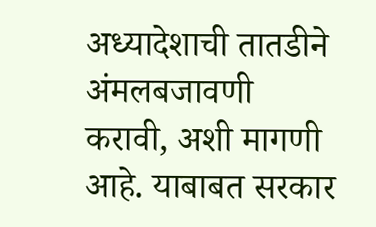अध्यादेशाची तातडीने अंमलबजावणी करावी, अशी मागणी आहे. याबाबत सरकार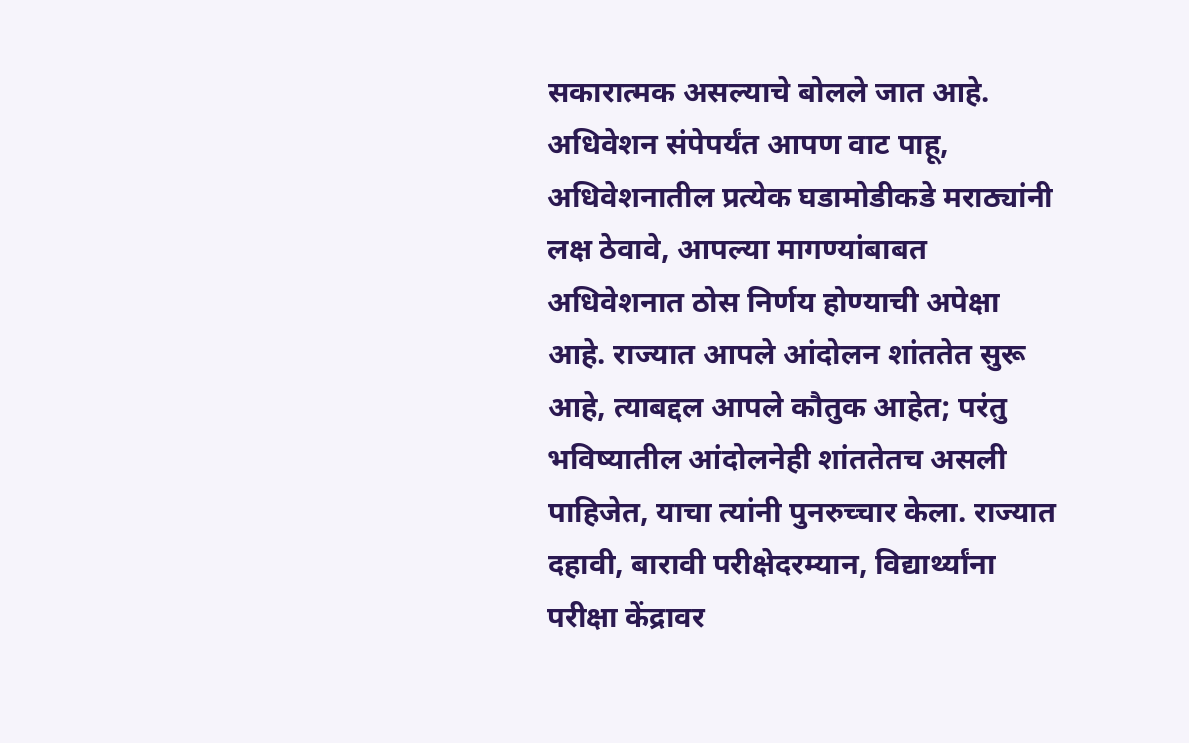सकारात्मक असल्याचे बोलले जात आहे. अधिवेशन संपेपर्यंत आपण वाट पाहू, अधिवेशनातील प्रत्येक घडामोडीकडे मराठ्यांनी लक्ष ठेवावे, आपल्या मागण्यांबाबत अधिवेशनात ठोस निर्णय होण्याची अपेक्षा आहे. राज्यात आपले आंदोलन शांततेत सुरू आहे, त्याबद्दल आपले कौतुक आहेत; परंतु भविष्यातील आंदोलनेही शांततेतच असली पाहिजेत, याचा त्यांनी पुनरुच्चार केला. राज्यात दहावी, बारावी परीक्षेदरम्यान, विद्यार्थ्यांना परीक्षा केंद्रावर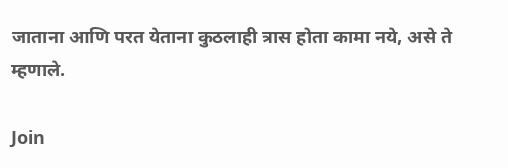जाताना आणि परत येताना कुठलाही त्रास होता कामा नये, असे ते म्हणाले.

Join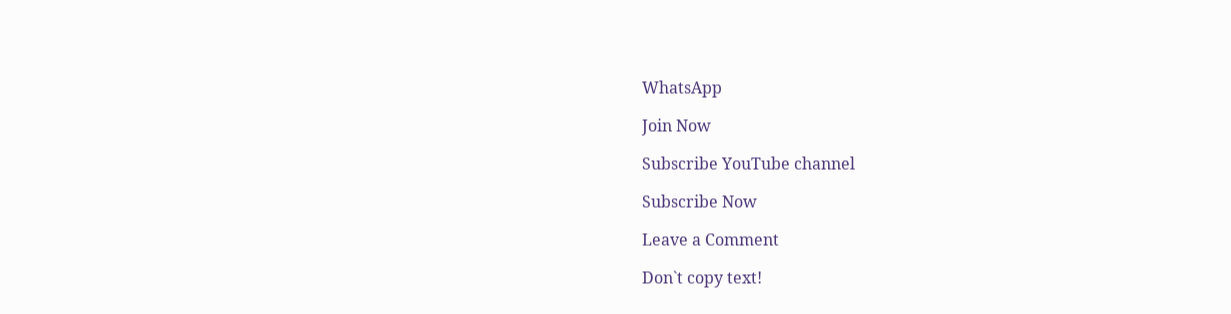WhatsApp

Join Now

Subscribe YouTube channel

Subscribe Now

Leave a Comment

Don`t copy text!